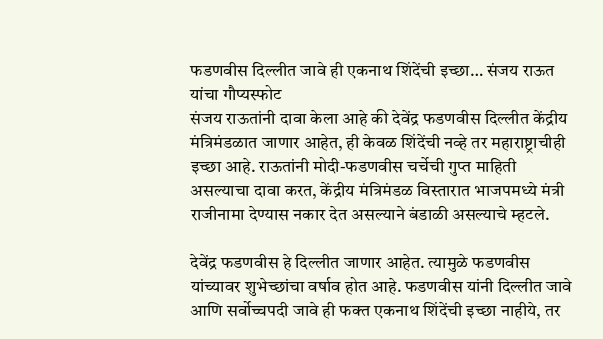फडणवीस दिल्लीत जावे ही एकनाथ शिंदेंची इच्छा… संजय राऊत यांचा गौप्यस्फोट
संजय राऊतांनी दावा केला आहे की देवेंद्र फडणवीस दिल्लीत केंद्रीय मंत्रिमंडळात जाणार आहेत, ही केवळ शिंदेंची नव्हे तर महाराष्ट्राचीही इच्छा आहे. राऊतांनी मोदी-फडणवीस चर्चेची गुप्त माहिती असल्याचा दावा करत, केंद्रीय मंत्रिमंडळ विस्तारात भाजपमध्ये मंत्री राजीनामा देण्यास नकार देत असल्याने बंडाळी असल्याचे म्हटले.

देवेंद्र फडणवीस हे दिल्लीत जाणार आहेत. त्यामुळे फडणवीस यांच्यावर शुभेच्छांचा वर्षाव होत आहे. फडणवीस यांनी दिल्लीत जावे आणि सर्वोच्चपदी जावे ही फक्त एकनाथ शिंदेंची इच्छा नाहीये, तर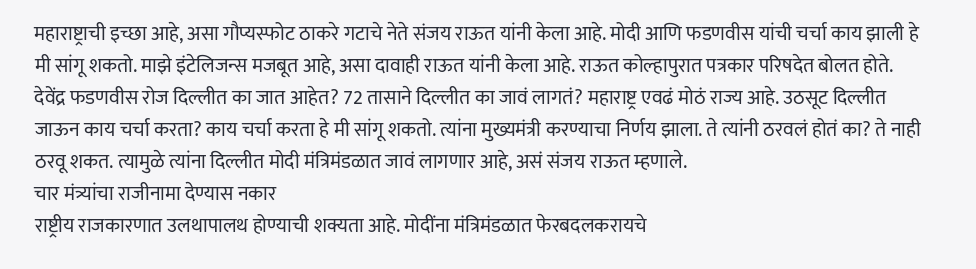महाराष्ट्राची इच्छा आहे, असा गौप्यस्फोट ठाकरे गटाचे नेते संजय राऊत यांनी केला आहे. मोदी आणि फडणवीस यांची चर्चा काय झाली हे मी सांगू शकतो. माझे इंटेलिजन्स मजबूत आहे, असा दावाही राऊत यांनी केला आहे. राऊत कोल्हापुरात पत्रकार परिषदेत बोलत होते.
देवेंद्र फडणवीस रोज दिल्लीत का जात आहेत? 72 तासाने दिल्लीत का जावं लागतं? महाराष्ट्र एवढं मोठं राज्य आहे. उठसूट दिल्लीत जाऊन काय चर्चा करता? काय चर्चा करता हे मी सांगू शकतो. त्यांना मुख्यमंत्री करण्याचा निर्णय झाला. ते त्यांनी ठरवलं होतं का? ते नाही ठरवू शकत. त्यामुळे त्यांना दिल्लीत मोदी मंत्रिमंडळात जावं लागणार आहे, असं संजय राऊत म्हणाले.
चार मंत्र्यांचा राजीनामा देण्यास नकार
राष्ट्रीय राजकारणात उलथापालथ होण्याची शक्यता आहे. मोदींना मंत्रिमंडळात फेरबदलकरायचे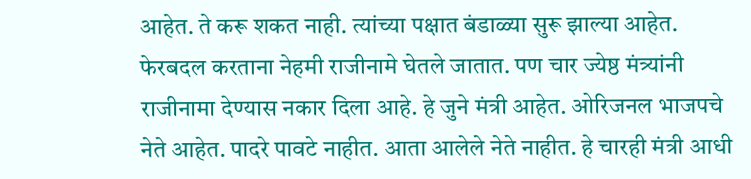आहेत. ते करू शकत नाही. त्यांच्या पक्षात बंडाळ्या सुरू झाल्या आहेत. फेरबदल करताना नेहमी राजीनामे घेतले जातात. पण चार ज्येष्ठ मंत्र्यांनी राजीनामा देण्यास नकार दिला आहे. हे जुने मंत्री आहेत. ओरिजनल भाजपचे नेते आहेत. पादरे पावटे नाहीत. आता आलेले नेते नाहीत. हे चारही मंत्री आधी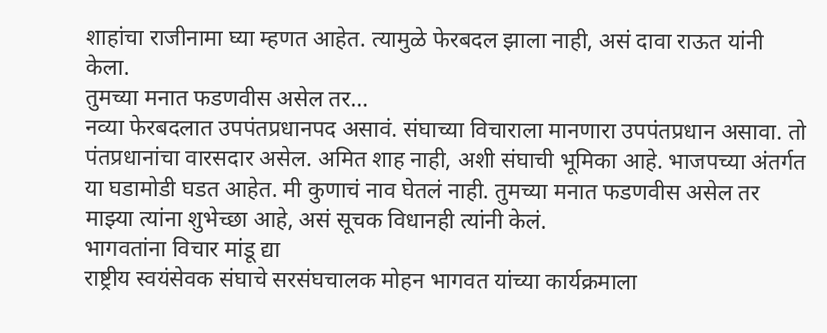शाहांचा राजीनामा घ्या म्हणत आहेत. त्यामुळे फेरबदल झाला नाही, असं दावा राऊत यांनी केला.
तुमच्या मनात फडणवीस असेल तर…
नव्या फेरबदलात उपपंतप्रधानपद असावं. संघाच्या विचाराला मानणारा उपपंतप्रधान असावा. तो पंतप्रधानांचा वारसदार असेल. अमित शाह नाही, अशी संघाची भूमिका आहे. भाजपच्या अंतर्गत या घडामोडी घडत आहेत. मी कुणाचं नाव घेतलं नाही. तुमच्या मनात फडणवीस असेल तर माझ्या त्यांना शुभेच्छा आहे, असं सूचक विधानही त्यांनी केलं.
भागवतांना विचार मांडू द्या
राष्ट्रीय स्वयंसेवक संघाचे सरसंघचालक मोहन भागवत यांच्या कार्यक्रमाला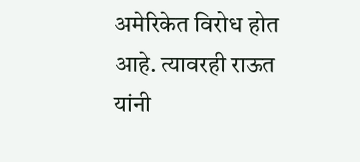अमेरिकेत विरोध होत आहे. त्यावरही राऊत यांनी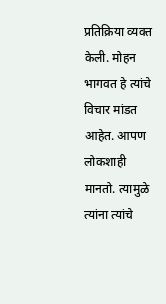प्रतिक्रिया व्यक्त केली. मोहन भागवत हे त्यांचे विचार मांडत आहेत. आपण लोकशाही मानतो. त्यामुळे त्यांना त्यांचे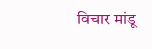विचार मांडू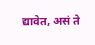द्यावेत, असं ते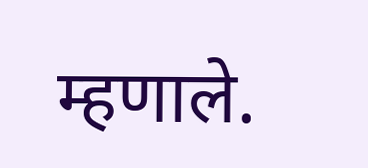म्हणाले.